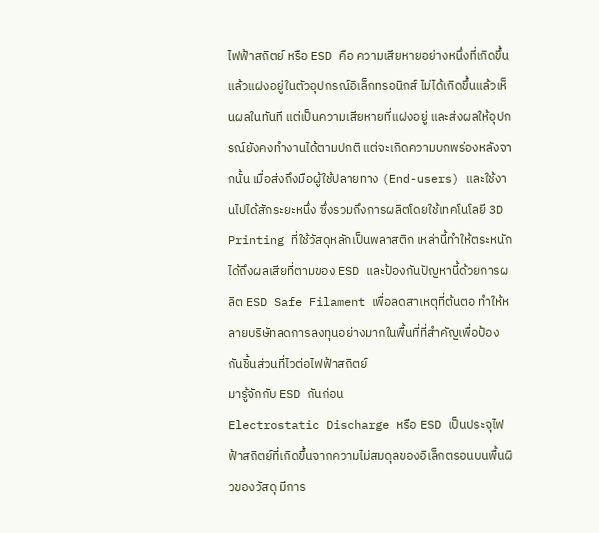ไฟฟ้าสถิตย์ หรือ ESD คือ ความเสียหายอย่างหนึ่งที่เกิดขึ้นแล้วแฝงอยู่ในตัวอุปกรณ์อิเล็กทรอนิกส์ ไม่ได้เกิดขึ้นแล้วเห็นผลในทันที แต่เป็นความเสียหายที่แฝงอยู่ และส่งผลให้อุปกรณ์ยังคงทำงานได้ตามปกติ แต่จะเกิดความบกพร่องหลังจากนั้น เมื่อส่งถึงมือผู้ใช้ปลายทาง (End-users) และใช้งานไปได้สักระยะหนึ่ง ซึ่งรวมถึงการผลิตโดยใช้เทคโนโลยี 3D Printing ที่ใช้วัสดุหลักเป็นพลาสติก เหล่านี้ทำให้ตระหนักได้ถึงผลเสียที่ตามของ ESD และป้องกันปัญหานี้ด้วยการผลิต ESD Safe Filament เพื่อลดสาเหตุที่ต้นตอ ทำให้หลายบริษัทลดการลงทุนอย่างมากในพื้นที่ที่สำคัญเพื่อป้องกันชิ้นส่วนที่ไวต่อไฟฟ้าสถิตย์
มารู้จักกับ ESD กันก่อน
Electrostatic Discharge หรือ ESD เป็นประจุไฟฟ้าสถิตย์ที่เกิดขึ้นจากความไม่สมดุลของอิเล็กตรอนบนพื้นผิวของวัสดุ มีการ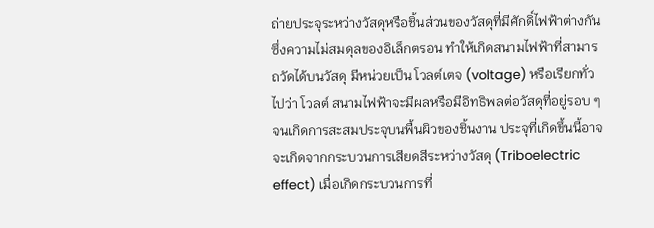ถ่ายประจุระหว่างวัสดุหรือชิ้นส่วนของวัสดุที่มีศักดิ์ไฟฟ้าต่างกัน ซึ่งความไม่สมดุลของอิเล็กตรอน ทำให้เกิดสนามไฟฟ้าที่สามารถวัดได้บนวัสดุ มีหน่วยเป็น โวลต์เตจ (voltage) หรือเรียกทั่วไปว่า โวลต์ สนามไฟฟ้าจะมีผลหรือมีอิทธิพลต่อวัสดุที่อยู่รอบ ๆ จนเกิดการสะสมประจุบนพื้นผิวของชิ้นงาน ประจุที่เกิดขึ้นนี้อาจจะเกิดจากกระบวนการเสียดสีระหว่างวัสดุ (Triboelectric effect) เมื่อเกิดกระบวนการที่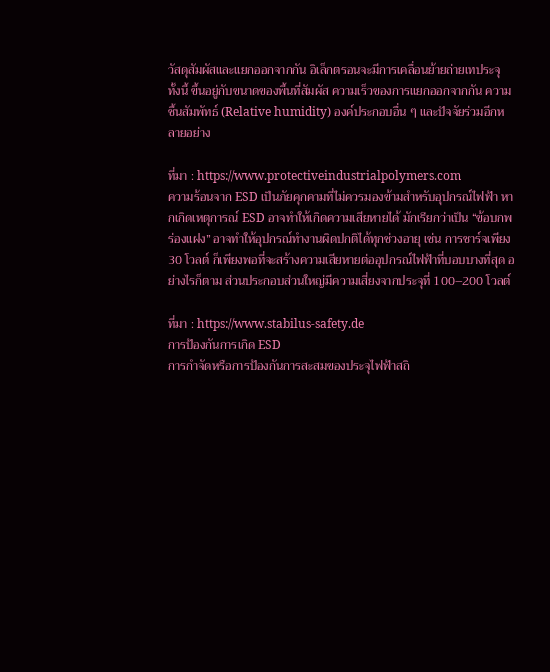วัสดุสัมผัสและแยกออกจากกัน อิเล็กตรอนจะมีการเคลื่อนย้ายถ่ายเทประจุ ทั้งนี้ ขึ้นอยู่กับขนาดของพี้นที่สัมผัส ความเร็วของการแยกออกจากกัน ความชื้นสัมพัทธ์ (Relative humidity) องค์ประกอบอื่น ๆ และปัจจัยร่วมอีกหลายอย่าง

ที่มา : https://www.protectiveindustrialpolymers.com
ความร้อนจาก ESD เป็นภัยคุกคามที่ไม่ควรมองข้ามสำหรับอุปกรณ์ไฟฟ้า หากเกิดเหตุการณ์ ESD อาจทำให้เกิดความเสียหายได้ มักเรียกว่าเป็น “ข้อบกพร่องแฝง” อาจทำให้อุปกรณ์ทำงานผิดปกติได้ทุกช่วงอายุ เช่น การชาร์จเพียง 30 โวลต์ ก็เพียงพอที่จะสร้างความเสียหายต่ออุปกรณ์ไฟฟ้าที่บอบบางที่สุด อย่างไรก็ตาม ส่วนประกอบส่วนใหญ่มีความเสี่ยงจากประจุที่ 100–200 โวลต์

ที่มา : https://www.stabilus-safety.de
การป้องกันการเกิด ESD
การกำจัดหรือการป้องกันการสะสมของประจุไฟฟ้าสถิ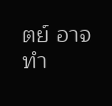ตย์ อาจทำ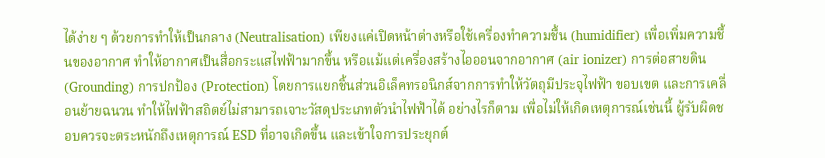ได้ง่าย ๆ ด้วยการทำให้เป็นกลาง (Neutralisation) เพียงแค่เปิดหน้าต่างหรือใช้เครื่องทำความชื้น (humidifier) เพื่อเพิ่มความชื้นของอากาศ ทำให้อากาศเป็นสื่อกระแสไฟฟ้ามากขึ้น หรือแม้แต่เครื่องสร้างไอออนจากอากาศ (air ionizer) การต่อสายดิน (Grounding) การปกป้อง (Protection) โดยการแยกชิ้นส่วนอิเล็คทรอนิกส์จากการทําให้วัตถุมีประจุไฟฟ้า ขอบเขต และการเคลื่อนย้ายฉนวน ทำให้ไฟฟ้าสถิตย์ไม่สามารถเจาะวัสดุประเภทตัวนำไฟฟ้าได้ อย่างไรก็ตาม เพื่อไม่ให้เกิดเหตุการณ์เช่นนี้ ผู้รับผิดชอบควรจะตระหนักถึงเหตุการณ์ ESD ที่อาจเกิดขึ้น และเข้าใจการประยุกต์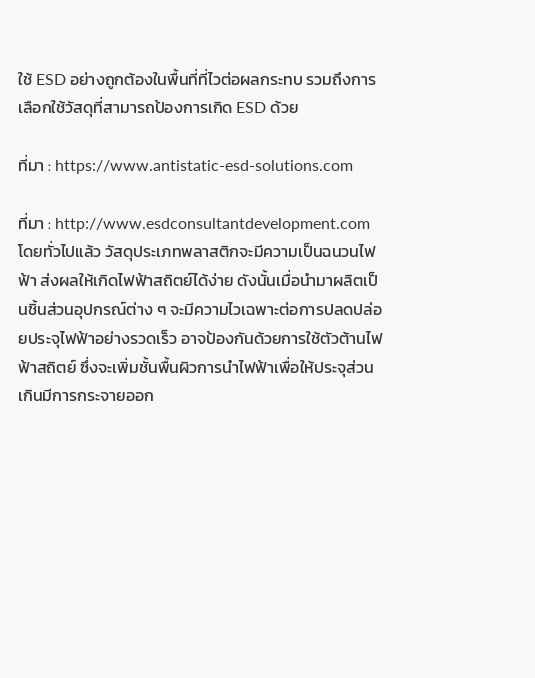ใช้ ESD อย่างถูกต้องในพื้นที่ที่ไวต่อผลกระทบ รวมถึงการเลือกใช้วัสดุที่สามารถป้องการเกิด ESD ด้วย

ที่มา : https://www.antistatic-esd-solutions.com

ที่มา : http://www.esdconsultantdevelopment.com
โดยทั่วไปแล้ว วัสดุประเภทพลาสติกจะมีความเป็นฉนวนไฟฟ้า ส่งผลให้เกิดไฟฟ้าสถิตย์ได้ง่าย ดังนั้นเมื่อนำมาผลิตเป็นชิ้นส่วนอุปกรณ์ต่าง ๆ จะมีความไวเฉพาะต่อการปลดปล่อยประจุไฟฟ้าอย่างรวดเร็ว อาจป้องกันด้วยการใช้ตัวต้านไฟฟ้าสถิตย์ ซึ่งจะเพิ่มชั้นพื้นผิวการนำไฟฟ้าเพื่อให้ประจุส่วนเกินมีการกระจายออก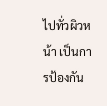ไปทั่วผิวหน้า เป็นการป้องกัน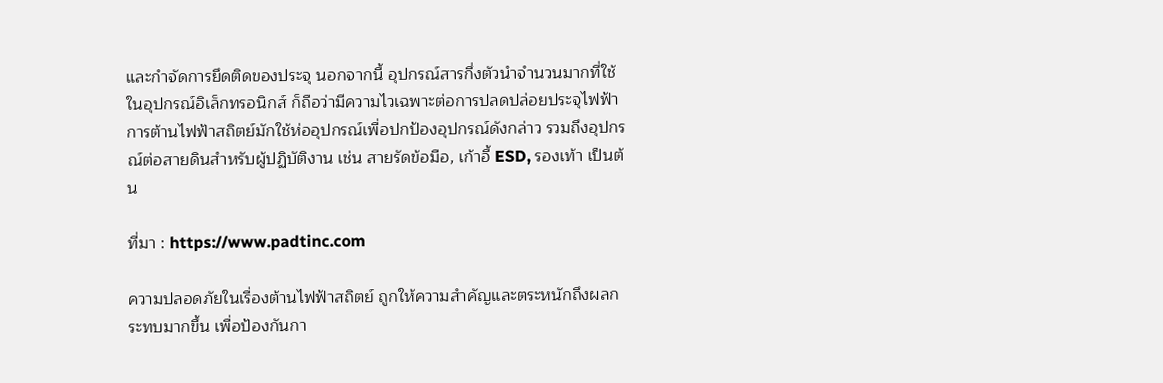และกำจัดการยึดติดของประจุ นอกจากนี้ อุปกรณ์สารกึ่งตัวนำจำนวนมากที่ใช้ในอุปกรณ์อิเล็กทรอนิกส์ ก็ถือว่ามีความไวเฉพาะต่อการปลดปล่อยประจุไฟฟ้า การต้านไฟฟ้าสถิตย์มักใช้ห่ออุปกรณ์เพื่อปกป้องอุปกรณ์ดังกล่าว รวมถึงอุปกรณ์ต่อสายดินสำหรับผู้ปฏิบัติงาน เช่น สายรัดข้อมือ, เก้าอี้ ESD, รองเท้า เป็นต้น

ที่มา : https://www.padtinc.com

ความปลอดภัยในเรื่องต้านไฟฟ้าสถิตย์ ถูกให้ความสำคัญและตระหนักถึงผลกระทบมากขึ้น เพื่อป้องกันกา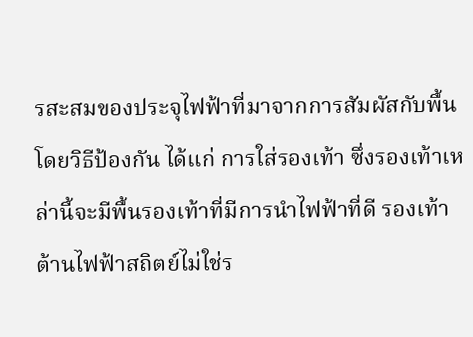รสะสมของประจุไฟฟ้าที่มาจากการสัมผัสกับพื้น โดยวิธีป้องกัน ได้แก่ การใส่รองเท้า ซึ่งรองเท้าเหล่านี้จะมีพื้นรองเท้าที่มีการนำไฟฟ้าที่ดี รองเท้าต้านไฟฟ้าสถิตย์ไม่ใช่ร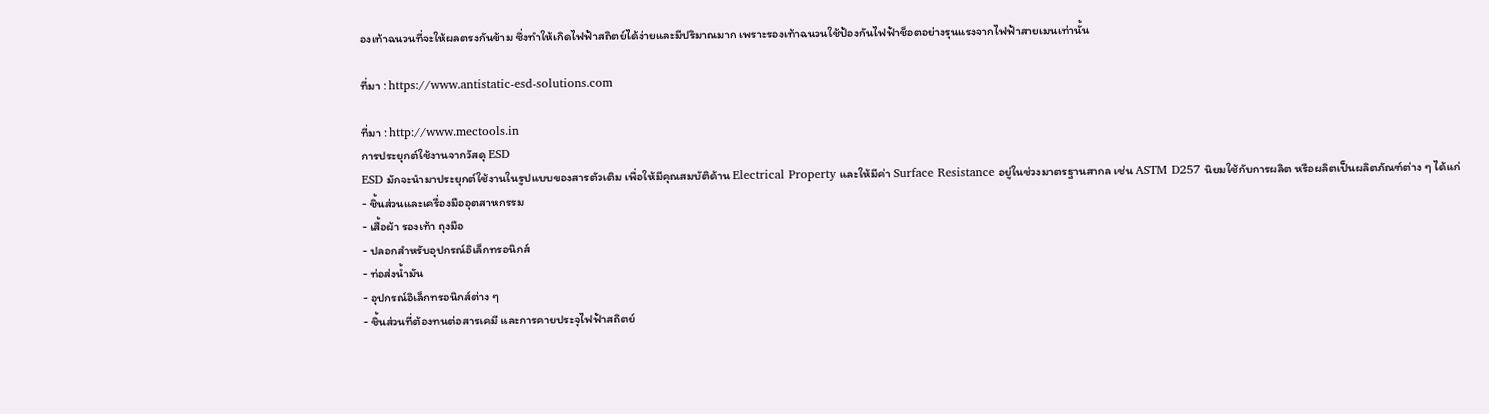องเท้าฉนวนที่จะให้ผลตรงกันข้าม ซึ่งทำให้เกิดไฟฟ้าสถิตย์ได้ง่ายและมีปริมาณมาก เพราะรองเท้าฉนวนใช้ป้องกันไฟฟ้าช็อตอย่างรุนแรงจากไฟฟ้าสายเมนเท่านั้น

ที่มา : https://www.antistatic-esd-solutions.com

ที่มา : http://www.mectools.in
การประยุกต์ใช้งานจากวัสดุ ESD
ESD มักจะนำมาประยุกต์ใช้งานในรูปแบบของสารตัวเติม เพื่อให้มีคุณสมบัติด้าน Electrical Property และให้มีค่า Surface Resistance อยู่ในช่วงมาตรฐานสากล เช่น ASTM D257 นิยมใช้กับการผลิต หรือผลิตเป็นผลิตภัณฑ์ต่าง ๆ ได้แก่
- ชิ้นส่วนและเครื่องมืออุตสาหกรรม
- เสื้อผ้า รองเท้า ถุงมือ
- ปลอกสำหรับอุปกรณ์อิเล็กทรอนิกส์
- ท่อส่งน้ำมัน
- อุปกรณ์อิเล็กทรอนิกส์ต่าง ๆ
- ชิ้นส่วนที่ต้องทนต่อสารเคมี และการคายประจุไฟฟ้าสถิตย์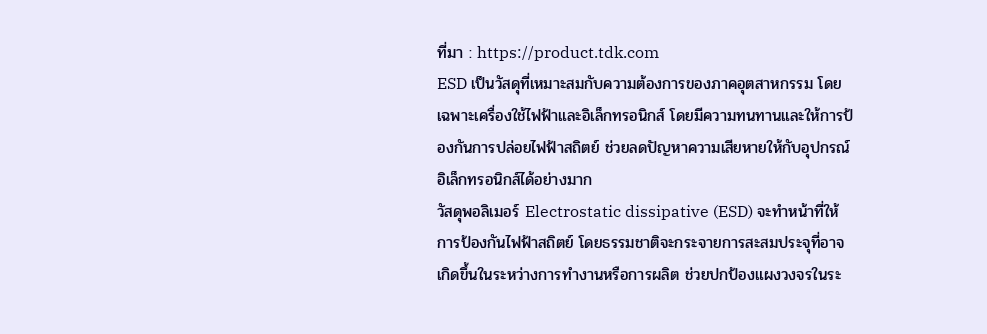ที่มา : https://product.tdk.com
ESD เป็นวัสดุที่เหมาะสมกับความต้องการของภาคอุตสาหกรรม โดยเฉพาะเครื่องใช้ไฟฟ้าและอิเล็กทรอนิกส์ โดยมีความทนทานและให้การป้องกันการปล่อยไฟฟ้าสถิตย์ ช่วยลดปัญหาความเสียหายให้กับอุปกรณ์อิเล็กทรอนิกส์ได้อย่างมาก
วัสดุพอลิเมอร์ Electrostatic dissipative (ESD) จะทำหน้าที่ให้การป้องกันไฟฟ้าสถิตย์ โดยธรรมชาติจะกระจายการสะสมประจุที่อาจเกิดขึ้นในระหว่างการทำงานหรือการผลิต ช่วยปกป้องแผงวงจรในระ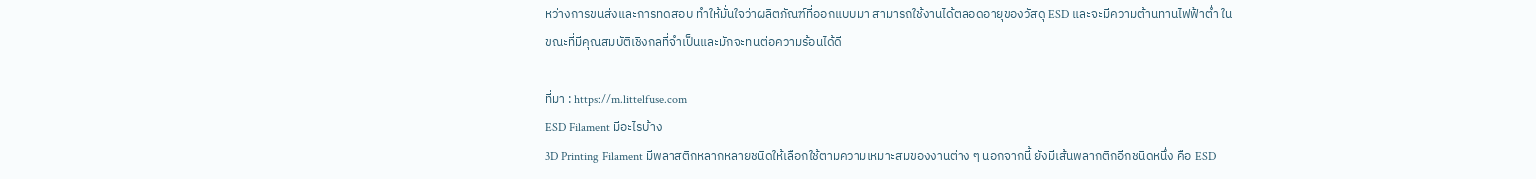หว่างการขนส่งและการทดสอบ ทำให้มั่นใจว่าผลิตภัณฑ์ที่ออกแบบมา สามารถใช้งานได้ตลอดอายุของวัสดุ ESD และจะมีความต้านทานไฟฟ้าต่ำ ในขณะที่มีคุณสมบัติเชิงกลที่จำเป็นและมักจะทนต่อความร้อนได้ดี

ที่มา : https://m.littelfuse.com
ESD Filament มีอะไรบ้าง
3D Printing Filament มีพลาสติกหลากหลายชนิดให้เลือกใช้ตามความเหมาะสมของงานต่าง ๆ นอกจากนี้ ยังมีเส้นพลากติกอีกชนิดหนึ่ง คือ ESD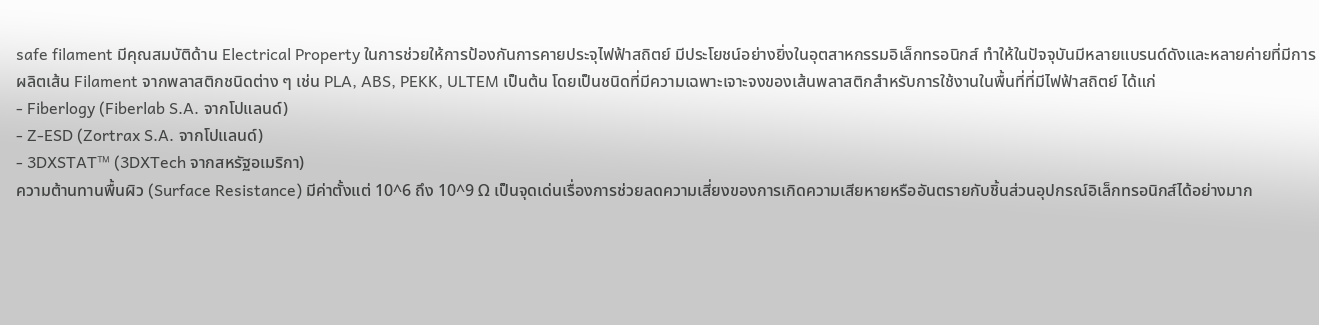safe filament มีคุณสมบัติด้าน Electrical Property ในการช่วยให้การป้องกันการคายประจุไฟฟ้าสถิตย์ มีประโยชน์อย่างยิ่งในอุตสาหกรรมอิเล็กทรอนิกส์ ทำให้ในปัจจุบันมีหลายแบรนด์ดังและหลายค่ายที่มีการผลิตเส้น Filament จากพลาสติกชนิดต่าง ๆ เช่น PLA, ABS, PEKK, ULTEM เป็นต้น โดยเป็นชนิดที่มีความเฉพาะเจาะจงของเส้นพลาสติกสำหรับการใช้งานในพื้นที่ที่มีไฟฟ้าสถิตย์ ได้แก่
- Fiberlogy (Fiberlab S.A. จากโปแลนด์)
- Z-ESD (Zortrax S.A. จากโปแลนด์)
- 3DXSTAT™ (3DXTech จากสหรัฐอเมริกา)
ความต้านทานพื้นผิว (Surface Resistance) มีค่าตั้งแต่ 10^6 ถึง 10^9 Ω เป็นจุดเด่นเรื่องการช่วยลดความเสี่ยงของการเกิดความเสียหายหรืออันตรายกับชิ้นส่วนอุปกรณ์อิเล็กทรอนิกส์ได้อย่างมาก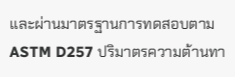และผ่านมาตรฐานการทดสอบตาม ASTM D257 ปริมาตรความต้านทา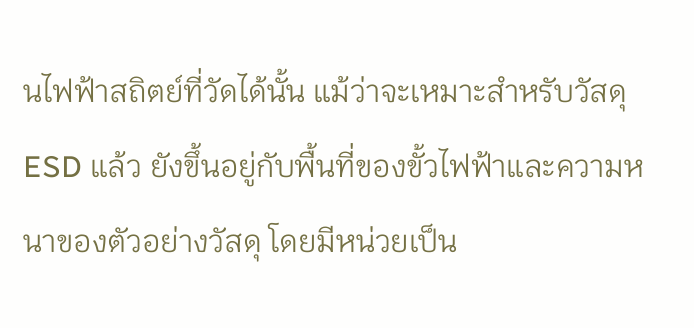นไฟฟ้าสถิตย์ที่วัดได้นั้น แม้ว่าจะเหมาะสำหรับวัสดุ ESD แล้ว ยังขึ้นอยู่กับพื้นที่ของขั้วไฟฟ้าและความหนาของตัวอย่างวัสดุ โดยมีหน่วยเป็น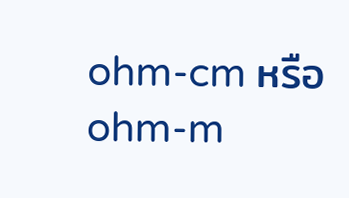ohm-cm หรือ ohm-m